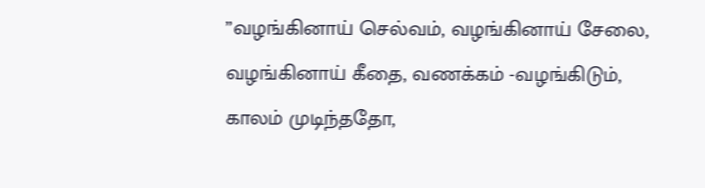”வழங்கினாய் செல்வம், வழங்கினாய் சேலை,
வழங்கினாய் கீதை, வணக்கம் -வழங்கிடும்,
காலம் முடிந்ததோ,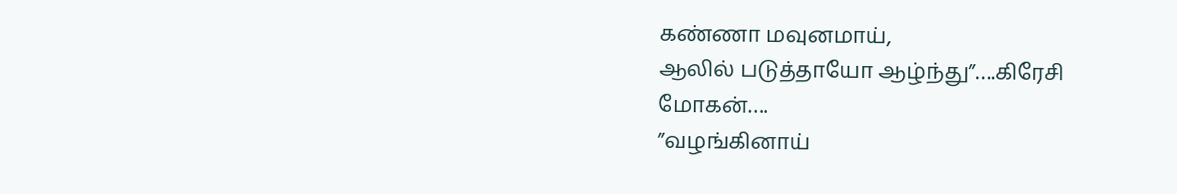கண்ணா மவுனமாய்,
ஆலில் படுத்தாயோ ஆழ்ந்து”….கிரேசி மோகன்….
”வழங்கினாய்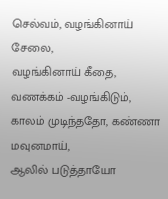செல்வம், வழங்கினாய் சேலை,
வழங்கினாய் கீதை, வணக்கம் -வழங்கிடும்,
காலம் முடிந்ததோ, கண்ணா மவுனமாய்,
ஆலில் படுத்தாயோ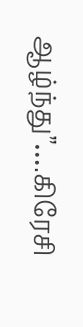ஆழ்ந்து”….கிரேசி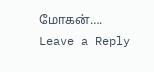மோகன்….
Leave a Reply